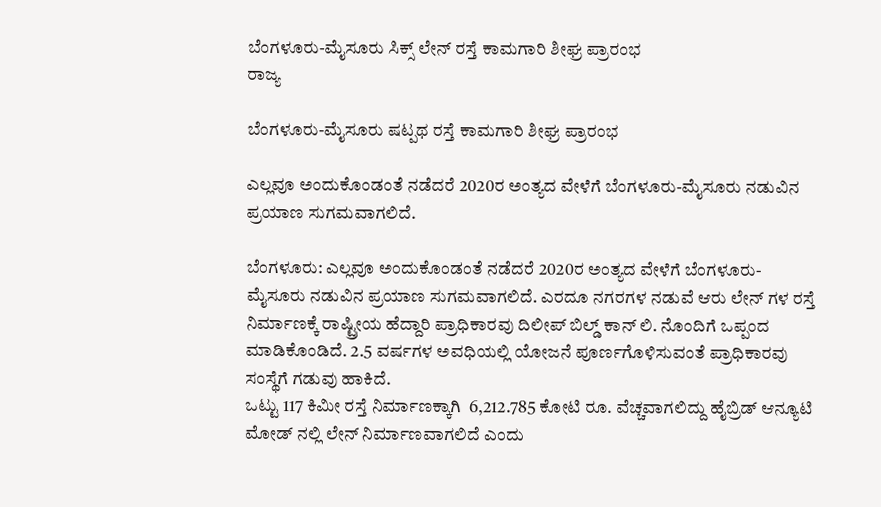ಬೆಂಗಳೂರು-ಮೈಸೂರು ಸಿಕ್ಸ್ ಲೇನ್ ರಸ್ತೆ ಕಾಮಗಾರಿ ಶೀಘ್ರ ಪ್ರಾರಂಭ
ರಾಜ್ಯ

ಬೆಂಗಳೂರು-ಮೈಸೂರು ಷಟ್ಪಥ ರಸ್ತೆ ಕಾಮಗಾರಿ ಶೀಘ್ರ ಪ್ರಾರಂಭ

ಎಲ್ಲವೂ ಅಂದುಕೊಂಡಂತೆ ನಡೆದರೆ 2020ರ ಅಂತ್ಯದ ವೇಳೆಗೆ ಬೆಂಗಳೂರು-ಮೈಸೂರು ನಡುವಿನ ಪ್ರಯಾಣ ಸುಗಮವಾಗಲಿದೆ.

ಬೆಂಗಳೂರು: ಎಲ್ಲವೂ ಅಂದುಕೊಂಡಂತೆ ನಡೆದರೆ 2020ರ ಅಂತ್ಯದ ವೇಳೆಗೆ ಬೆಂಗಳೂರು-ಮೈಸೂರು ನಡುವಿನ ಪ್ರಯಾಣ ಸುಗಮವಾಗಲಿದೆ. ಎರದೂ ನಗರಗಳ ನಡುವೆ ಆರು ಲೇನ್ ಗಳ ರಸ್ತೆ ನಿರ್ಮಾಣಕ್ಕೆ ರಾಷ್ಟ್ರೀಯ ಹೆದ್ದಾರಿ ಪ್ರಾಧಿಕಾರವು ದಿಲೀಪ್ ಬಿಲ್ಡ್ ಕಾನ್ ಲಿ. ನೊಂದಿಗೆ ಒಪ್ಪಂದ ಮಾಡಿಕೊಂಡಿದೆ. 2.5 ವರ್ಷಗಳ ಅವಧಿಯಲ್ಲಿ ಯೋಜನೆ ಪೂರ್ಣಗೊಳಿಸುವಂತೆ ಪ್ರಾಧಿಕಾರವು ಸಂಸ್ಥೆಗೆ ಗಡುವು ಹಾಕಿದೆ.
ಒಟ್ಟು 117 ಕಿಮೀ ರಸ್ತೆ ನಿರ್ಮಾಣಕ್ಕಾಗಿ  6,212.785 ಕೋಟಿ ರೂ. ವೆಚ್ಚವಾಗಲಿದ್ದು ಹೈಬ್ರಿಡ್ ಆನ್ಯೂಟಿ ಮೋಡ್ ನಲ್ಲಿ ಲೇನ್ ನಿರ್ಮಾಣವಾಗಲಿದೆ ಎಂದು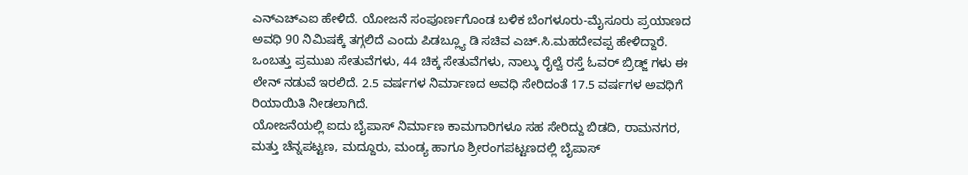ಎನ್ಎಚ್ಎಐ ಹೇಳಿದೆ. ಯೋಜನೆ ಸಂಪೂರ್ಣಗೊಂಡ ಬಳಿಕ ಬೆಂಗಳೂರು-ಮೈಸೂರು ಪ್ರಯಾಣದ ಅವಧಿ 90 ನಿಮಿಷಕ್ಕೆ ತಗ್ಗಲಿದೆ ಎಂದು ಪಿಡಬ್ಲ್ಯೂ ಡಿ ಸಚಿವ ಎಚ್.ಸಿ.ಮಹದೇವಪ್ಪ ಹೇಳಿದ್ದಾರೆ.
ಒಂಬತ್ತು ಪ್ರಮುಖ ಸೇತುವೆಗಳು, 44 ಚಿಕ್ಕ ಸೇತುವೆಗಳು, ನಾಲ್ಕು ರೈಲ್ವೆ ರಸ್ತೆ ಓವರ್ ಬ್ರಿಡ್ಜ್ ಗಳು ಈ ಲೇನ್ ನಡುವೆ ಇರಲಿದೆ. 2.5 ವರ್ಷಗಳ ನಿರ್ಮಾಣದ ಅವಧಿ ಸೇರಿದಂತೆ 17.5 ವರ್ಷಗಳ ಅವಧಿಗೆ ರಿಯಾಯಿತಿ ನೀಡಲಾಗಿದೆ.
ಯೋಜನೆಯಲ್ಲಿ ಐದು ಬೈಪಾಸ್ ನಿರ್ಮಾಣ ಕಾಮಗಾರಿಗಳೂ ಸಹ ಸೇರಿದ್ದು ಬಿಡದಿ, ರಾಮನಗರ, ಮತ್ತು ಚೆನ್ನಪಟ್ಟಣ, ಮದ್ದೂರು, ಮಂಡ್ಯ ಹಾಗೂ ಶ್ರೀರಂಗಪಟ್ಟಣದಲ್ಲಿ ಬೈಪಾಸ್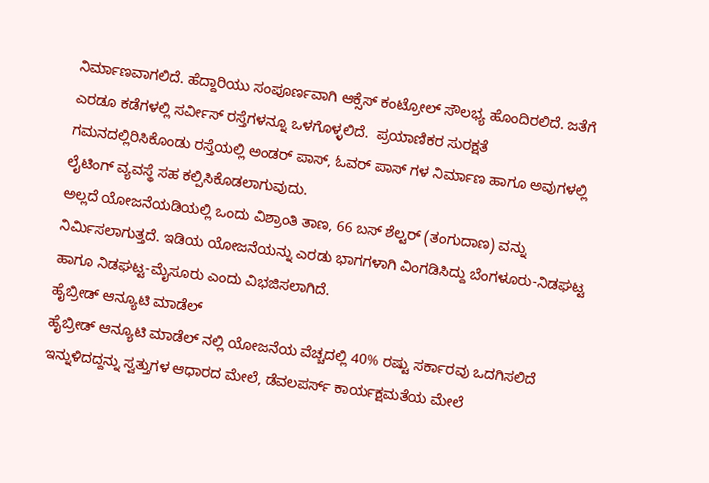ನಿರ್ಮಾಣವಾಗಲಿದೆ. ಹೆದ್ದಾರಿಯು ಸಂಪೂರ್ಣವಾಗಿ ಆಕ್ಸೆಸ್ ಕಂಟ್ರೋಲ್ ಸೌಲಭ್ಯ ಹೊಂದಿರಲಿದೆ. ಜತೆಗೆ ಎರಡೂ ಕಡೆಗಳಲ್ಲಿ ಸರ್ವೀಸ್ ರಸ್ತೆಗಳನ್ನೂ ಒಳಗೊಳ್ಳಲಿದೆ.  ಪ್ರಯಾಣಿಕರ ಸುರಕ್ಷತೆ ಗಮನದಲ್ಲಿರಿಸಿಕೊಂಡು ರಸ್ತೆಯಲ್ಲಿ ಅಂಡರ್ ಪಾಸ್, ಓವರ್ ಪಾಸ್ ಗಳ ನಿರ್ಮಾಣ ಹಾಗೂ ಅವುಗಳಲ್ಲಿ ಲೈಟಿಂಗ್ ವ್ಯವಸ್ಥೆ ಸಹ ಕಲ್ಪಿಸಿಕೊಡಲಾಗುವುದು.
ಅಲ್ಲದೆ ಯೋಜನೆಯಡಿಯಲ್ಲಿ ಒಂದು ವಿಶ್ರಾಂತಿ ತಾಣ, 66 ಬಸ್ ಶೆಲ್ಟರ್ (ತಂಗುದಾಣ) ವನ್ನು ನಿರ್ಮಿಸಲಾಗುತ್ತದೆ. ಇಡಿಯ ಯೋಜನೆಯನ್ನು ಎರಡು ಭಾಗಗಳಾಗಿ ವಿಂಗಡಿಸಿದ್ದು ಬೆಂಗಳೂರು-ನಿಡಘಟ್ಟ ಹಾಗೂ ನಿಡಘಟ್ಟ-ಮೈಸೂರು ಎಂದು ವಿಭಜಿಸಲಾಗಿದೆ.
ಹೈಬ್ರೀಡ್ ಆನ್ಯೂಟಿ ಮಾಡೆಲ್
ಹೈಬ್ರೀಡ್ ಆನ್ಯೂಟಿ ಮಾಡೆಲ್ ನಲ್ಲಿ ಯೋಜನೆಯ ವೆಚ್ಚದಲ್ಲಿ 40% ರಷ್ಟು ಸರ್ಕಾರವು ಒದಗಿಸಲಿದೆ ಇನ್ನುಳಿದದ್ದನ್ನು ಸ್ವತ್ತುಗಳ ಆಧಾರದ ಮೇಲೆ, ಡೆವಲಪರ್ಸ್ ಕಾರ್ಯಕ್ಷಮತೆಯ ಮೇಲೆ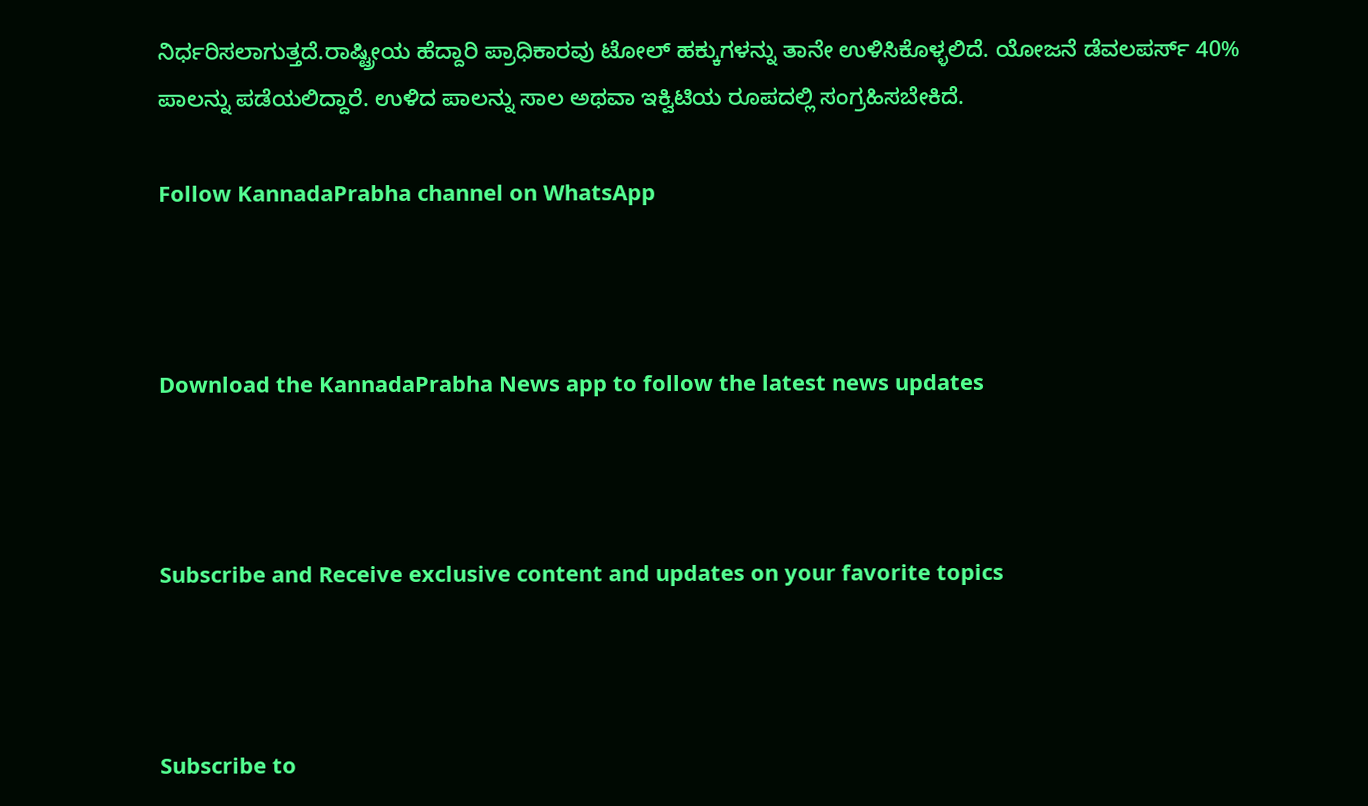ನಿರ್ಧರಿಸಲಾಗುತ್ತದೆ.ರಾಷ್ಟ್ರೀಯ ಹೆದ್ದಾರಿ ಪ್ರಾಧಿಕಾರವು ಟೋಲ್ ಹಕ್ಕುಗಳನ್ನು ತಾನೇ ಉಳಿಸಿಕೊಳ್ಳಲಿದೆ. ಯೋಜನೆ ಡೆವಲಪರ್ಸ್ 40% ಪಾಲನ್ನು ಪಡೆಯಲಿದ್ದಾರೆ. ಉಳಿದ ಪಾಲನ್ನು ಸಾಲ ಅಥವಾ ಇಕ್ವಿಟಿಯ ರೂಪದಲ್ಲಿ ಸಂಗ್ರಹಿಸಬೇಕಿದೆ.

Follow KannadaPrabha channel on WhatsApp



Download the KannadaPrabha News app to follow the latest news updates



Subscribe and Receive exclusive content and updates on your favorite topics



Subscribe to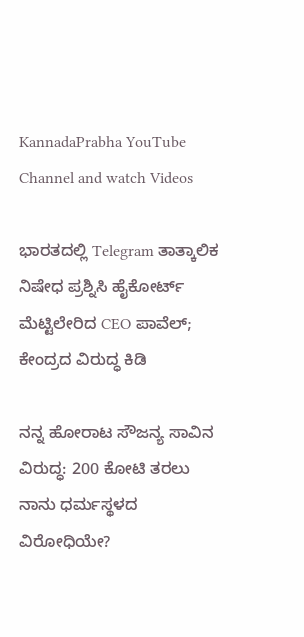KannadaPrabha YouTube Channel and watch Videos

ಭಾರತದಲ್ಲಿ Telegram ತಾತ್ಕಾಲಿಕ ನಿಷೇಧ ಪ್ರಶ್ನಿಸಿ ಹೈಕೋರ್ಟ್‌ ಮೆಟ್ಟಿಲೇರಿದ CEO ಪಾವೆಲ್; ಕೇಂದ್ರದ ವಿರುದ್ಧ ಕಿಡಿ

ನನ್ನ ಹೋರಾಟ ಸೌಜನ್ಯ ಸಾವಿನ ವಿರುದ್ಧ: 200 ಕೋಟಿ ತರಲು ನಾನು ಧರ್ಮಸ್ಥಳದ ವಿರೋಧಿಯೇ?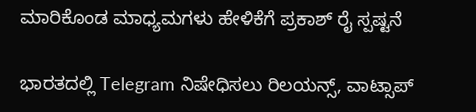ಮಾರಿಕೊಂಡ ಮಾಧ್ಯಮಗಳು ಹೇಳಿಕೆಗೆ ಪ್ರಕಾಶ್ ರೈ ಸ್ಪಷ್ಟನೆ

ಭಾರತದಲ್ಲಿ Telegram ನಿಷೇಧಿಸಲು ರಿಲಯನ್ಸ್, ವಾಟ್ಸಾಪ್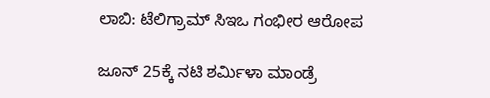ಲಾಬಿ: ಟೆಲಿಗ್ರಾಮ್ ಸಿಇಒ ಗಂಭೀರ ಆರೋಪ

ಜೂನ್ 25ಕ್ಕೆ ನಟಿ ಶರ್ಮಿಳಾ ಮಾಂಡ್ರೆ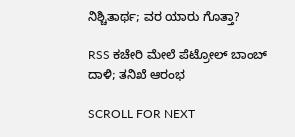ನಿಶ್ಚಿತಾರ್ಥ; ವರ ಯಾರು ಗೊತ್ತಾ?

RSS ಕಚೇರಿ ಮೇಲೆ ಪೆಟ್ರೋಲ್ ಬಾಂಬ್ ದಾಳಿ; ತನಿಖೆ ಆರಂಭ

SCROLL FOR NEXT